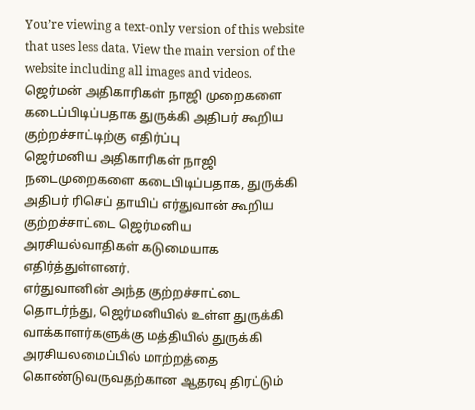You’re viewing a text-only version of this website that uses less data. View the main version of the website including all images and videos.
ஜெர்மன் அதிகாரிகள் நாஜி முறைகளை கடைப்பிடிப்பதாக துருக்கி அதிபர் கூறிய குற்றச்சாட்டிற்கு எதிர்ப்பு
ஜெர்மனிய அதிகாரிகள் நாஜி நடைமுறைகளை கடைபிடிப்பதாக, துருக்கி அதிபர் ரிசெப் தாயிப் எர்துவான் கூறிய குற்றச்சாட்டை ஜெர்மனிய அரசியல்வாதிகள் கடுமையாக எதிர்த்துள்ளனர்.
எர்துவானின் அந்த குற்றச்சாட்டை தொடர்ந்து, ஜெர்மனியில் உள்ள துருக்கி வாக்காளர்களுக்கு மத்தியில் துருக்கி அரசியலமைப்பில் மாற்றத்தை கொண்டுவருவதற்கான ஆதரவு திரட்டும்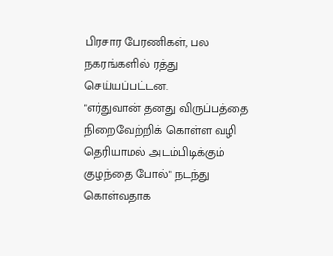பிரசார பேரணிகள், பல நகரங்களில் ரத்து செய்யப்பட்டன.
"எர்துவான் தனது விருப்பத்தை நிறைவேற்றிக் கொள்ள வழி தெரியாமல் அடம்பிடிக்கும் குழந்தை போல்" நடந்து கொள்வதாக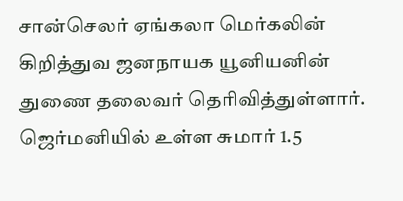சான்செலர் ஏங்கலா மெர்கலின் கிறித்துவ ஜனநாயக யூனியனின் துணை தலைவர் தெரிவித்துள்ளார்.
ஜெர்மனியில் உள்ள சுமார் 1.5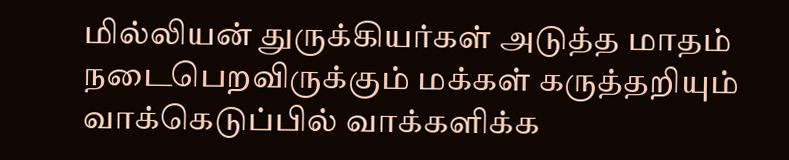மில்லியன் துருக்கியர்கள் அடுத்த மாதம் நடைபெறவிருக்கும் மக்கள் கருத்தறியும் வாக்கெடுப்பில் வாக்களிக்க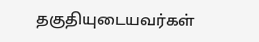தகுதியுடையவர்கள்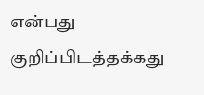என்பது குறிப்பிடத்தக்கது